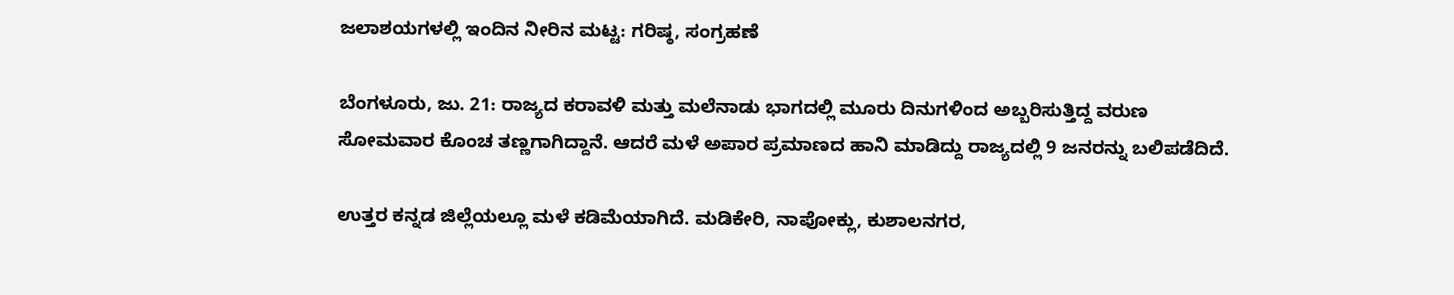ಜಲಾಶಯಗಳಲ್ಲಿ ಇಂದಿನ ನೀರಿನ ಮಟ್ಟ: ಗರಿಷ್ಠ, ಸಂಗ್ರಹಣೆ

ಬೆಂಗಳೂರು, ಜು. 21: ರಾಜ್ಯದ ಕರಾವಳಿ ಮತ್ತು ಮಲೆನಾಡು ಭಾಗದಲ್ಲಿ ಮೂರು ದಿನುಗಳಿಂದ ಅಬ್ಬರಿಸುತ್ತಿದ್ದ ವರುಣ ಸೋಮವಾರ ಕೊಂಚ ತಣ್ಣಗಾಗಿದ್ದಾನೆ. ಆದರೆ ಮಳೆ ಅಪಾರ ಪ್ರಮಾಣದ ಹಾನಿ ಮಾಡಿದ್ದು ರಾಜ್ಯದಲ್ಲಿ 9 ಜನರನ್ನು ಬಲಿಪಡೆದಿದೆ.

ಉತ್ತರ ಕನ್ನಡ ಜಿಲ್ಲೆಯಲ್ಲೂ ಮಳೆ ಕಡಿಮೆಯಾಗಿದೆ. ಮಡಿಕೇರಿ, ನಾಪೋಕ್ಲು, ಕುಶಾಲನಗರ,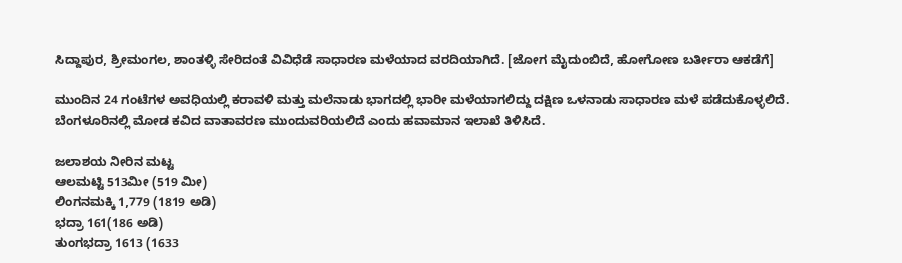ಸಿದ್ದಾಪುರ, ಶ್ರೀಮಂಗಲ, ಶಾಂತಳ್ಳಿ ಸೇರಿದಂತೆ ವಿವಿಧೆಡೆ ಸಾಧಾರಣ ಮಳೆಯಾದ ವರದಿಯಾಗಿದೆ. [ಜೋಗ ಮೈದುಂಬಿದೆ, ಹೋಗೋಣ ಬರ್ತೀರಾ ಆಕಡೆಗೆ]

ಮುಂದಿನ 24 ಗಂಟೆಗಳ ಅವಧಿಯಲ್ಲಿ ಕರಾವಳಿ ಮತ್ತು ಮಲೆನಾಡು ಭಾಗದಲ್ಲಿ ಭಾರೀ ಮಳೆಯಾಗಲಿದ್ದು ದಕ್ಷಿಣ ಒಳನಾಡು ಸಾಧಾರಣ ಮಳೆ ಪಡೆದುಕೊಳ್ಳಲಿದೆ. ಬೆಂಗಳೂರಿನಲ್ಲಿ ಮೋಡ ಕವಿದ ವಾತಾವರಣ ಮುಂದುವರಿಯಲಿದೆ ಎಂದು ಹವಾಮಾನ ಇಲಾಖೆ ತಿಳಿಸಿದೆ.

ಜಲಾಶಯ ನೀರಿನ ಮಟ್ಟ
ಆಲಮಟ್ಟಿ 513ಮೀ (519 ಮೀ)
ಲಿಂಗನಮಕ್ಕಿ 1,779 (1819 ಅಡಿ)
ಭದ್ರಾ 161(186 ಅಡಿ)
ತುಂಗಭದ್ರಾ 1613 (1633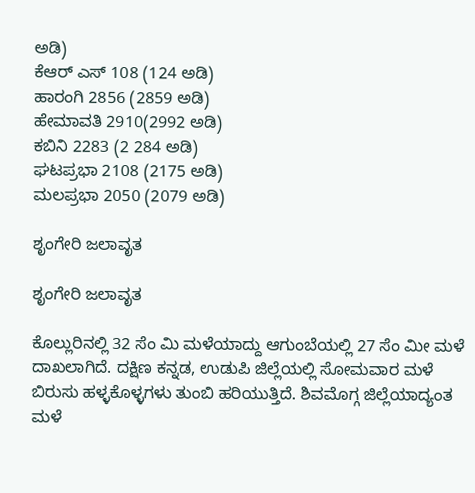ಅಡಿ)
ಕೆಆರ್ ಎಸ್ 108 (124 ಅಡಿ)
ಹಾರಂಗಿ 2856 (2859 ಅಡಿ)
ಹೇಮಾವತಿ 2910(2992 ಅಡಿ)
ಕಬಿನಿ 2283 (2 284 ಅಡಿ)
ಘಟಪ್ರಭಾ 2108 (2175 ಅಡಿ)
ಮಲಪ್ರಭಾ 2050 (2079 ಅಡಿ)

ಶೃಂಗೇರಿ ಜಲಾವೃತ

ಶೃಂಗೇರಿ ಜಲಾವೃತ

ಕೊಲ್ಲುರಿನಲ್ಲಿ 32 ಸೆಂ ಮಿ ಮಳೆಯಾದ್ದು ಆಗುಂಬೆಯಲ್ಲಿ 27 ಸೆಂ ಮೀ ಮಳೆ ದಾಖಲಾಗಿದೆ. ದಕ್ಷಿಣ ಕನ್ನಡ, ಉಡುಪಿ ಜಿಲ್ಲೆಯಲ್ಲಿ ಸೋಮವಾರ ಮಳೆ ಬಿರುಸು ಹಳ್ಳಕೊಳ್ಳಗಳು ತುಂಬಿ ಹರಿಯುತ್ತಿದೆ. ಶಿವಮೊಗ್ಗ ಜಿಲ್ಲೆಯಾದ್ಯಂತ ಮಳೆ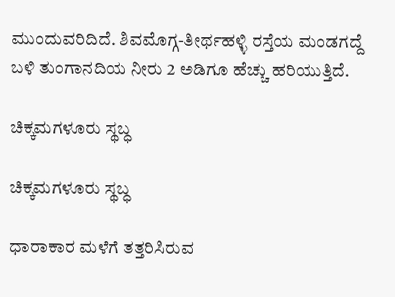ಮುಂದುವರಿದಿದೆ. ಶಿವಮೊಗ್ಗ-ತೀರ್ಥಹಳ್ಳಿ ರಸ್ತೆಯ ಮಂಡಗದ್ದೆ ಬಳಿ ತುಂಗಾನದಿಯ ನೀರು 2 ಅಡಿಗೂ ಹೆಚ್ಚು ಹರಿಯುತ್ತಿದೆ.

ಚಿಕ್ಕಮಗಳೂರು ಸ್ಥಬ್ಧ

ಚಿಕ್ಕಮಗಳೂರು ಸ್ಥಬ್ಧ

ಧಾರಾಕಾರ ಮಳೆಗೆ ತತ್ತರಿಸಿರುವ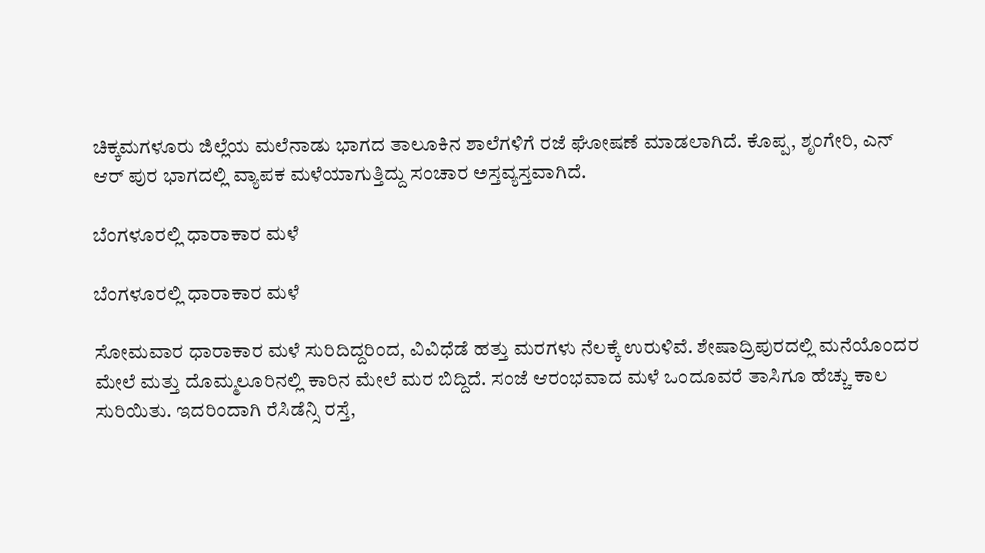ಚಿಕ್ಕಮಗಳೂರು ಜಿಲ್ಲೆಯ ಮಲೆನಾಡು ಭಾಗದ ತಾಲೂಕಿನ ಶಾಲೆಗಳಿಗೆ ರಜೆ ಘೋಷಣೆ ಮಾಡಲಾಗಿದೆ. ಕೊಪ್ಪ, ಶೃಂಗೇರಿ, ಎನ್ ಆರ್ ಪುರ ಭಾಗದಲ್ಲಿ ವ್ಯಾಪಕ ಮಳೆಯಾಗುತ್ತಿದ್ದು ಸಂಚಾರ ಅಸ್ತವ್ಯಸ್ತವಾಗಿದೆ.

ಬೆಂಗಳೂರಲ್ಲಿ ಧಾರಾಕಾರ ಮಳೆ

ಬೆಂಗಳೂರಲ್ಲಿ ಧಾರಾಕಾರ ಮಳೆ

ಸೋಮವಾರ ಧಾರಾಕಾರ ಮಳೆ ಸುರಿದಿದ್ದರಿಂದ, ವಿವಿಧೆಡೆ ಹತ್ತು ಮರಗಳು ನೆಲಕ್ಕೆ ಉರುಳಿವೆ. ಶೇಷಾದ್ರಿಪುರದಲ್ಲಿ ಮನೆಯೊಂದರ ಮೇಲೆ ಮತ್ತು ದೊಮ್ಮಲೂರಿನಲ್ಲಿ ಕಾರಿನ ಮೇಲೆ ಮರ ಬಿದ್ದಿದೆ. ಸಂಜೆ ಆರಂಭವಾದ ಮಳೆ ಒಂದೂವರೆ ತಾಸಿಗೂ ಹೆಚ್ಚು ಕಾಲ ಸುರಿಯಿತು. ಇದರಿಂದಾಗಿ ರೆಸಿಡೆನ್ಸಿ ರಸ್ತೆ,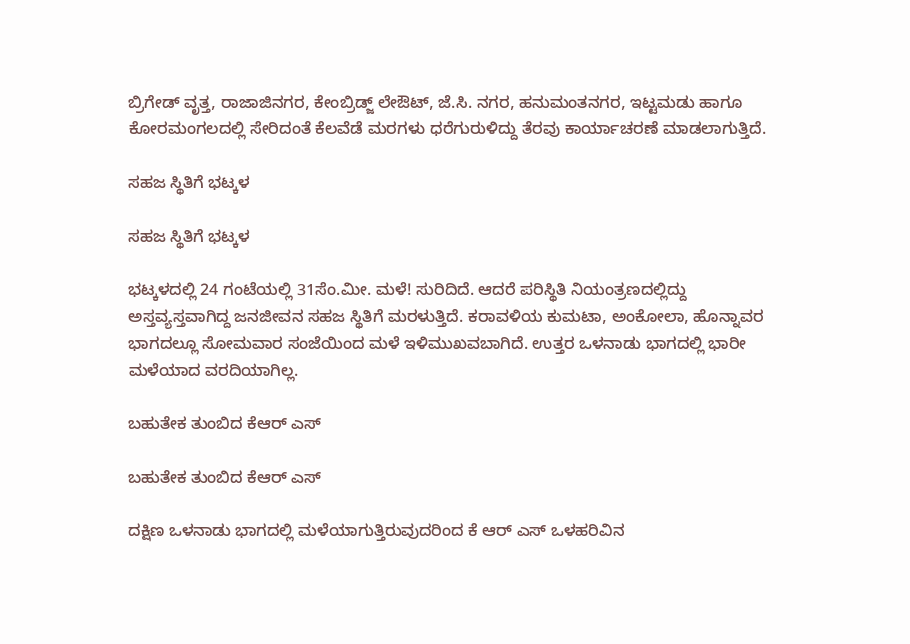ಬ್ರಿಗೇಡ್ ವೃತ್ತ, ರಾಜಾಜಿನಗರ, ಕೇಂಬ್ರಿಡ್ಜ್ ಲೇಔಟ್, ಜೆ.ಸಿ. ನಗರ, ಹನುಮಂತನಗರ, ಇಟ್ಟಮಡು ಹಾಗೂ ಕೋರಮಂಗಲದಲ್ಲಿ ಸೇರಿದಂತೆ ಕೆಲವೆಡೆ ಮರಗಳು ಧರೆಗುರುಳಿದ್ದು ತೆರವು ಕಾರ್ಯಾಚರಣೆ ಮಾಡಲಾಗುತ್ತಿದೆ.

ಸಹಜ ಸ್ಥಿತಿಗೆ ಭಟ್ಕಳ

ಸಹಜ ಸ್ಥಿತಿಗೆ ಭಟ್ಕಳ

ಭಟ್ಕಳದಲ್ಲಿ 24 ಗಂಟೆಯಲ್ಲಿ 31ಸೆಂ.ಮೀ. ಮಳೆ! ಸುರಿದಿದೆ. ಆದರೆ ಪರಿಸ್ಥಿತಿ ನಿಯಂತ್ರಣದಲ್ಲಿದ್ದು ಅಸ್ತವ್ಯಸ್ತವಾಗಿದ್ದ ಜನಜೀವನ ಸಹಜ ಸ್ಥಿತಿಗೆ ಮರಳುತ್ತಿದೆ. ಕರಾವಳಿಯ ಕುಮಟಾ, ಅಂಕೋಲಾ, ಹೊನ್ನಾವರ ಭಾಗದಲ್ಲೂ ಸೋಮವಾರ ಸಂಜೆಯಿಂದ ಮಳೆ ಇಳಿಮುಖವಬಾಗಿದೆ. ಉತ್ತರ ಒಳನಾಡು ಭಾಗದಲ್ಲಿ ಭಾರೀ ಮಳೆಯಾದ ವರದಿಯಾಗಿಲ್ಲ.

ಬಹುತೇಕ ತುಂಬಿದ ಕೆಆರ್ ಎಸ್

ಬಹುತೇಕ ತುಂಬಿದ ಕೆಆರ್ ಎಸ್

ದಕ್ಷಿಣ ಒಳನಾಡು ಭಾಗದಲ್ಲಿ ಮಳೆಯಾಗುತ್ತಿರುವುದರಿಂದ ಕೆ ಆರ್ ಎಸ್ ಒಳಹರಿವಿನ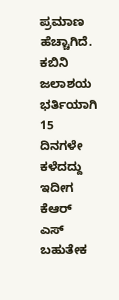ಪ್ರಮಾಣ ಹೆಚ್ಚಾಗಿದೆ. ಕಬಿನಿ ಜಲಾಶಯ ಭರ್ತಿಯಾಗಿ 15 ದಿನಗಳೇ ಕಳೆದದ್ದು ಇದೀಗ ಕೆಆರ್ ಎಸ್ ಬಹುತೇಕ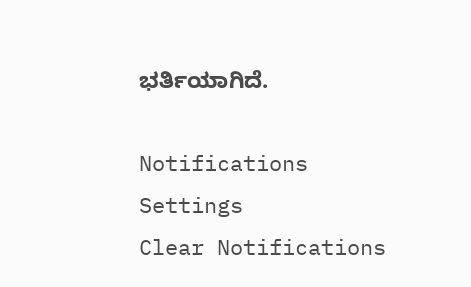ಭರ್ತಿಯಾಗಿದೆ.

Notifications
Settings
Clear Notifications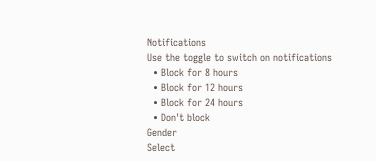Notifications
Use the toggle to switch on notifications
  • Block for 8 hours
  • Block for 12 hours
  • Block for 24 hours
  • Don't block
Gender
Select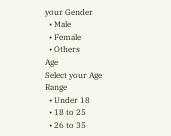your Gender
  • Male
  • Female
  • Others
Age
Select your Age Range
  • Under 18
  • 18 to 25
  • 26 to 35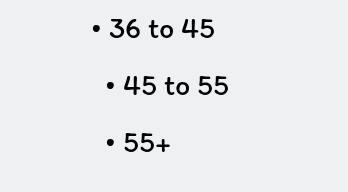• 36 to 45
  • 45 to 55
  • 55+